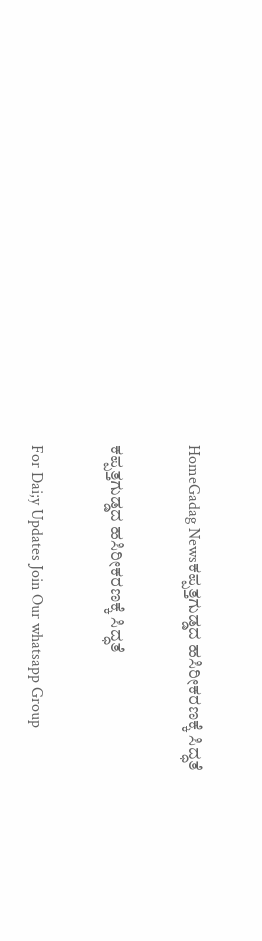HomeGadag Newsಕಪ್ಪತ್ತಗುಡ್ಡದ ಹಸಿರೀಕರಣಕ್ಕೆ ಸಿದ್ಧತೆ

ಕಪ್ಪತ್ತಗುಡ್ಡದ ಹಸಿರೀಕರಣಕ್ಕೆ ಸಿದ್ಧತೆ

For Dai;y Updates Join Our whatsapp Group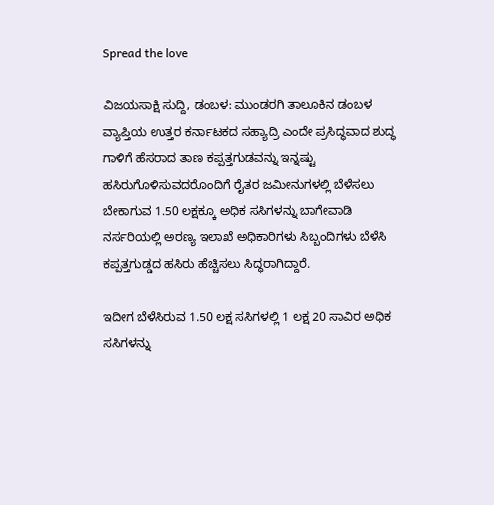Spread the love

ವಿಜಯಸಾಕ್ಷಿ ಸುದ್ದಿ, ಡಂಬಳ: ಮುಂಡರಗಿ ತಾಲೂಕಿನ ಡಂಬಳ ವ್ಯಾಪ್ತಿಯ ಉತ್ತರ ಕರ್ನಾಟಕದ ಸಹ್ಯಾದ್ರಿ ಎಂದೇ ಪ್ರಸಿದ್ಧವಾದ ಶುದ್ಧ ಗಾಳಿಗೆ ಹೆಸರಾದ ತಾಣ ಕಪ್ಪತ್ತಗುಡವನ್ನು ಇನ್ನಷ್ಟು ಹಸಿರುಗೊಳಿಸುವದರೊಂದಿಗೆ ರೈತರ ಜಮೀನುಗಳಲ್ಲಿ ಬೆಳೆಸಲು ಬೇಕಾಗುವ 1.50 ಲಕ್ಷಕ್ಕೂ ಅಧಿಕ ಸಸಿಗಳನ್ನು ಬಾಗೇವಾಡಿ ನರ್ಸರಿಯಲ್ಲಿ ಅರಣ್ಯ ಇಲಾಖೆ ಅಧಿಕಾರಿಗಳು ಸಿಬ್ಬಂದಿಗಳು ಬೆಳೆಸಿ ಕಪ್ಪತ್ತಗುಡ್ಡದ ಹಸಿರು ಹೆಚ್ಚಿಸಲು ಸಿದ್ಧರಾಗಿದ್ದಾರೆ.

ಇದೀಗ ಬೆಳೆಸಿರುವ 1.50 ಲಕ್ಷ ಸಸಿಗಳಲ್ಲಿ 1 ಲಕ್ಷ 20 ಸಾವಿರ ಅಧಿಕ ಸಸಿಗಳನ್ನು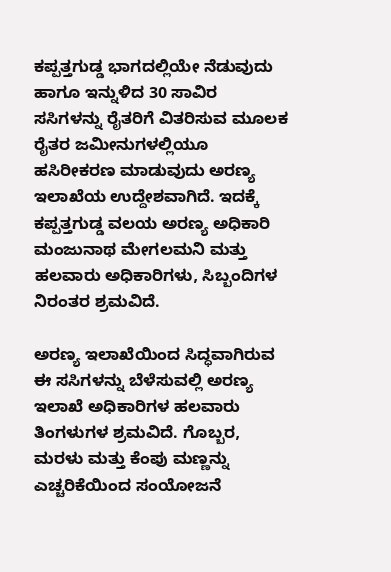ಕಪ್ಪತ್ತಗುಡ್ಡ ಭಾಗದಲ್ಲಿಯೇ ನೆಡುವುದು ಹಾಗೂ ಇನ್ನುಳಿದ 30 ಸಾವಿರ ಸಸಿಗಳನ್ನು ರೈತರಿಗೆ ವಿತರಿಸುವ ಮೂಲಕ ರೈತರ ಜಮೀನುಗಳಲ್ಲಿಯೂ ಹಸಿರೀಕರಣ ಮಾಡುವುದು ಅರಣ್ಯ ಇಲಾಖೆಯ ಉದ್ದೇಶವಾಗಿದೆ. ಇದಕ್ಕೆ ಕಪ್ಪತ್ತಗುಡ್ಡ ವಲಯ ಅರಣ್ಯ ಅಧಿಕಾರಿ ಮಂಜುನಾಥ ಮೇಗಲಮನಿ ಮತ್ತು ಹಲವಾರು ಅಧಿಕಾರಿಗಳು, ಸಿಬ್ಬಂದಿಗಳ ನಿರಂತರ ಶ್ರಮವಿದೆ.

ಅರಣ್ಯ ಇಲಾಖೆಯಿಂದ ಸಿದ್ಧವಾಗಿರುವ ಈ ಸಸಿಗಳನ್ನು ಬೆಳೆಸುವಲ್ಲಿ ಅರಣ್ಯ ಇಲಾಖೆ ಅಧಿಕಾರಿಗಳ ಹಲವಾರು ತಿಂಗಳುಗಳ ಶ್ರಮವಿದೆ. ಗೊಬ್ಬರ, ಮರಳು ಮತ್ತು ಕೆಂಪು ಮಣ್ಣನ್ನು ಎಚ್ಚರಿಕೆಯಿಂದ ಸಂಯೋಜನೆ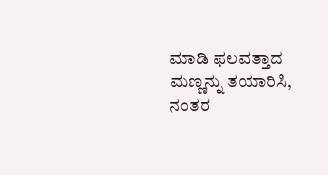ಮಾಡಿ ಫಲವತ್ತಾದ ಮಣ್ಣನ್ನು ತಯಾರಿಸಿ, ನಂತರ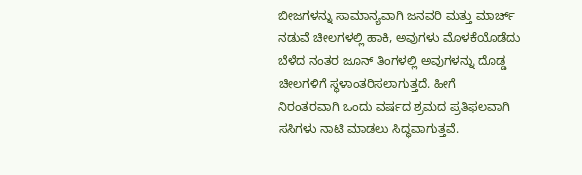ಬೀಜಗಳನ್ನು ಸಾಮಾನ್ಯವಾಗಿ ಜನವರಿ ಮತ್ತು ಮಾರ್ಚ್ ನಡುವೆ ಚೀಲಗಳಲ್ಲಿ ಹಾಕಿ, ಅವುಗಳು ಮೊಳಕೆಯೊಡೆದು ಬೆಳೆದ ನಂತರ ಜೂನ್ ತಿಂಗಳಲ್ಲಿ ಅವುಗಳನ್ನು ದೊಡ್ಡ ಚೀಲಗಳಿಗೆ ಸ್ಥಳಾಂತರಿಸಲಾಗುತ್ತದೆ. ಹೀಗೆ ನಿರಂತರವಾಗಿ ಒಂದು ವರ್ಷದ ಶ್ರಮದ ಪ್ರತಿಫಲವಾಗಿ ಸಸಿಗಳು ನಾಟಿ ಮಾಡಲು ಸಿದ್ಧವಾಗುತ್ತವೆ.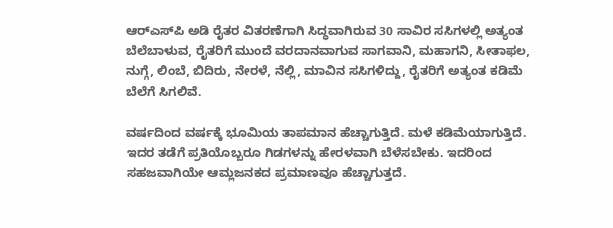ಆರ್‌ಎಸ್‌ಪಿ ಅಡಿ ರೈತರ ವಿತರಣೆಗಾಗಿ ಸಿದ್ಧವಾಗಿರುವ 30 ಸಾವಿರ ಸಸಿಗಳಲ್ಲಿ ಅತ್ಯಂತ ಬೆಲೆಬಾಳುವ, ರೈತರಿಗೆ ಮುಂದೆ ವರದಾನವಾಗುವ ಸಾಗವಾನಿ, ಮಹಾಗನಿ, ಸೀತಾಫಲ, ನುಗ್ಗೆ, ಲಿಂಬೆ, ಬಿದಿರು, ನೇರಳೆ, ನೆಲ್ಲಿ, ಮಾವಿನ ಸಸಿಗಳಿದ್ದು, ರೈತರಿಗೆ ಅತ್ಯಂತ ಕಡಿಮೆ ಬೆಲೆಗೆ ಸಿಗಲಿವೆ.

ವರ್ಷದಿಂದ ವರ್ಷಕ್ಕೆ ಭೂಮಿಯ ತಾಪಮಾನ ಹೆಚ್ಚಾಗುತ್ತಿದೆ. ಮಳೆ ಕಡಿಮೆಯಾಗುತ್ತಿದೆ. ಇದರ ತಡೆಗೆ ಪ್ರತಿಯೊಬ್ಬರೂ ಗಿಡಗಳನ್ನು ಹೇರಳವಾಗಿ ಬೆಳೆಸಬೇಕು. ಇದರಿಂದ ಸಹಜವಾಗಿಯೇ ಆಮ್ಲಜನಕದ ಪ್ರಮಾಣವೂ ಹೆಚ್ಚಾಗುತ್ತದೆ.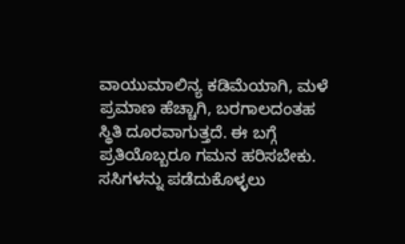ವಾಯುಮಾಲಿನ್ಯ ಕಡಿಮೆಯಾಗಿ, ಮಳೆ ಪ್ರಮಾಣ ಹೆಚ್ಚಾಗಿ, ಬರಗಾಲದಂತಹ ಸ್ಥಿತಿ ದೂರವಾಗುತ್ತದೆ. ಈ ಬಗ್ಗೆ ಪ್ರತಿಯೊಬ್ಬರೂ ಗಮನ ಹರಿಸಬೇಕು. ಸಸಿಗಳನ್ನು ಪಡೆದುಕೊಳ್ಳಲು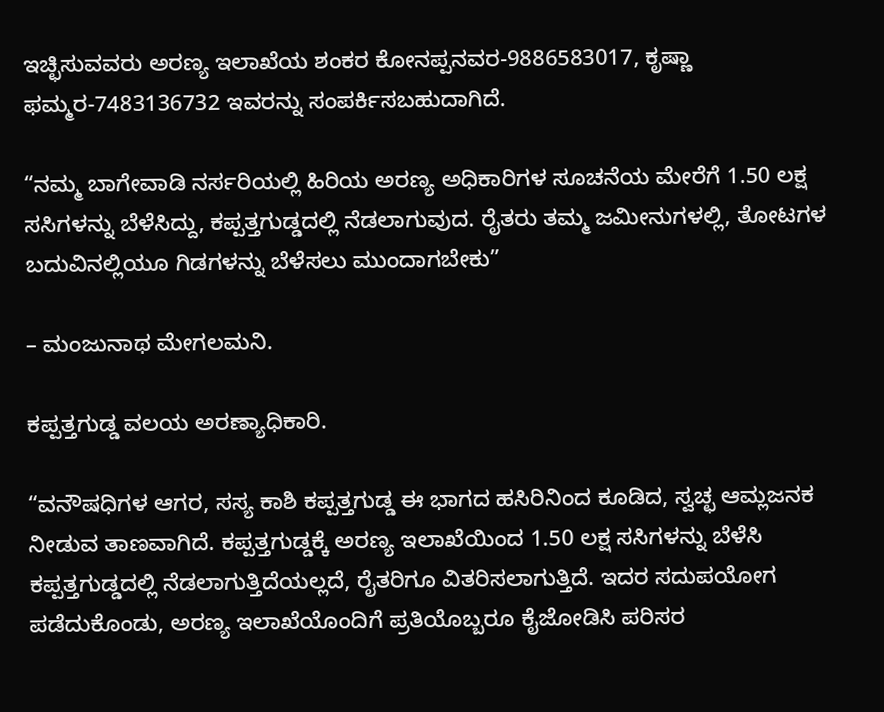ಇಚ್ಛಿಸುವವರು ಅರಣ್ಯ ಇಲಾಖೆಯ ಶಂಕರ ಕೋನಪ್ಪನವರ-9886583017, ಕೃಷ್ಣಾ ಫಮ್ಮರ-7483136732 ಇವರನ್ನು ಸಂಪರ್ಕಿಸಬಹುದಾಗಿದೆ.

“ನಮ್ಮ ಬಾಗೇವಾಡಿ ನರ್ಸರಿಯಲ್ಲಿ ಹಿರಿಯ ಅರಣ್ಯ ಅಧಿಕಾರಿಗಳ ಸೂಚನೆಯ ಮೇರೆಗೆ 1.50 ಲಕ್ಷ ಸಸಿಗಳನ್ನು ಬೆಳೆಸಿದ್ದು, ಕಪ್ಪತ್ತಗುಡ್ಡದಲ್ಲಿ ನೆಡಲಾಗುವುದ. ರೈತರು ತಮ್ಮ ಜಮೀನುಗಳಲ್ಲಿ, ತೋಟಗಳ ಬದುವಿನಲ್ಲಿಯೂ ಗಿಡಗಳನ್ನು ಬೆಳೆಸಲು ಮುಂದಾಗಬೇಕು”

– ಮಂಜುನಾಥ ಮೇಗಲಮನಿ.

ಕಪ್ಪತ್ತಗುಡ್ಡ ವಲಯ ಅರಣ್ಯಾಧಿಕಾರಿ.

“ವನೌಷಧಿಗಳ ಆಗರ, ಸಸ್ಯ ಕಾಶಿ ಕಪ್ಪತ್ತಗುಡ್ಡ ಈ ಭಾಗದ ಹಸಿರಿನಿಂದ ಕೂಡಿದ, ಸ್ವಚ್ಛ ಆಮ್ಲಜನಕ ನೀಡುವ ತಾಣವಾಗಿದೆ. ಕಪ್ಪತ್ತಗುಡ್ಡಕ್ಕೆ ಅರಣ್ಯ ಇಲಾಖೆಯಿಂದ 1.50 ಲಕ್ಷ ಸಸಿಗಳನ್ನು ಬೆಳೆಸಿ ಕಪ್ಪತ್ತಗುಡ್ಡದಲ್ಲಿ ನೆಡಲಾಗುತ್ತಿದೆಯಲ್ಲದೆ, ರೈತರಿಗೂ ವಿತರಿಸಲಾಗುತ್ತಿದೆ. ಇದರ ಸದುಪಯೋಗ ಪಡೆದುಕೊಂಡು, ಅರಣ್ಯ ಇಲಾಖೆಯೊಂದಿಗೆ ಪ್ರತಿಯೊಬ್ಬರೂ ಕೈಜೋಡಿಸಿ ಪರಿಸರ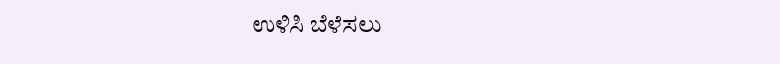ಉಳಿಸಿ ಬೆಳೆಸಲು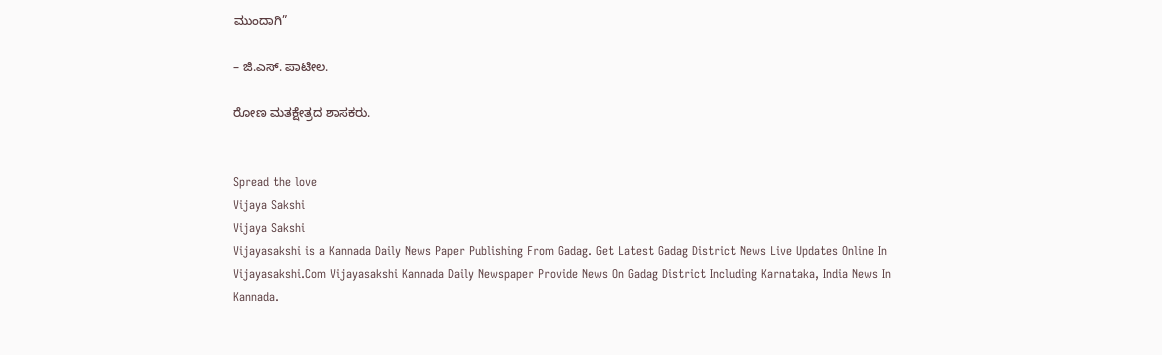ಮುಂದಾಗಿ”

– ಜಿ.ಎಸ್. ಪಾಟೀಲ.

ರೋಣ ಮತಕ್ಷೇತ್ರದ ಶಾಸಕರು.


Spread the love
Vijaya Sakshi
Vijaya Sakshi
Vijayasakshi is a Kannada Daily News Paper Publishing From Gadag. Get Latest Gadag District News Live Updates Online In Vijayasakshi.Com Vijayasakshi Kannada Daily Newspaper Provide News On Gadag District Including Karnataka, India News In Kannada.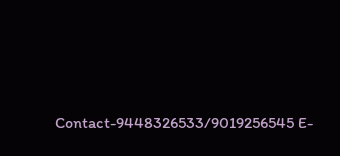Contact-9448326533/9019256545 E-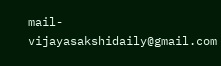mail-vijayasakshidaily@gmail.com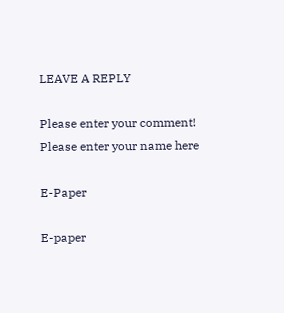LEAVE A REPLY

Please enter your comment!
Please enter your name here

E-Paper

E-paper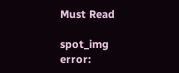Must Read

spot_img
error: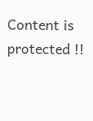Content is protected !!